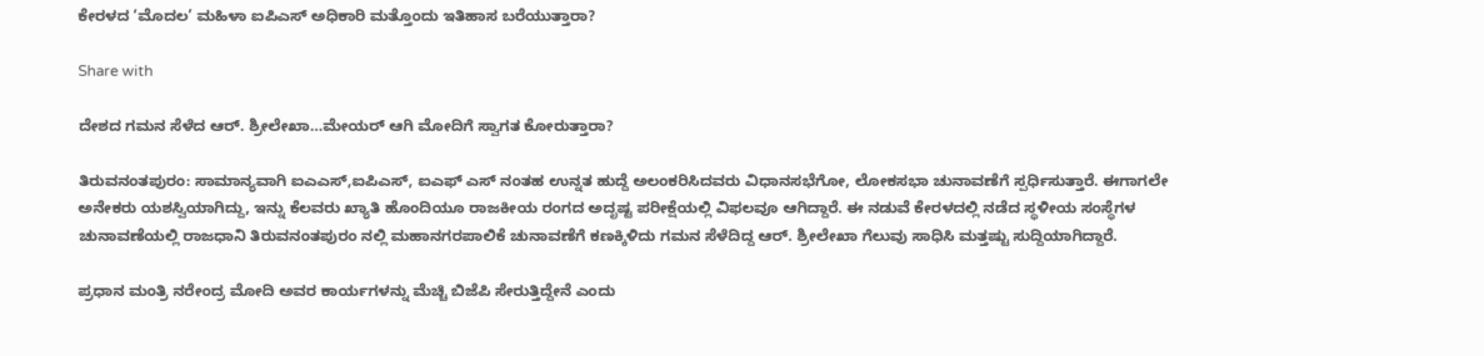ಕೇರಳದ ‘ಮೊದಲ’ ಮಹಿಳಾ ಐಪಿಎಸ್ ಅಧಿಕಾರಿ ಮತ್ತೊಂದು ಇತಿಹಾಸ ಬರೆಯುತ್ತಾರಾ?

Share with

ದೇಶದ ಗಮನ ಸೆಳೆದ ಆರ್. ಶ್ರೀಲೇಖಾ…ಮೇಯ‌ರ್ ಆಗಿ ಮೋದಿಗೆ ಸ್ವಾಗತ ಕೋರುತ್ತಾರಾ?

ತಿರುವನಂತಪುರಂ: ಸಾಮಾನ್ಯವಾಗಿ ಐಎಎಸ್,ಐಪಿಎಸ್, ಐಎಫ್ ಎಸ್ ನಂತಹ ಉನ್ನತ ಹುದ್ದೆ ಅಲಂಕರಿಸಿದವರು ವಿಧಾನಸಭೆಗೋ, ಲೋಕಸಭಾ ಚುನಾವಣೆಗೆ ಸ್ಪರ್ಧಿಸುತ್ತಾರೆ. ಈಗಾಗಲೇ ಅನೇಕರು ಯಶಸ್ವಿಯಾಗಿದ್ದು, ಇನ್ನು ಕೆಲವರು ಖ್ಯಾತಿ ಹೊಂದಿಯೂ ರಾಜಕೀಯ ರಂಗದ ಅದೃಷ್ಟ ಪರೀಕ್ಷೆಯಲ್ಲಿ ವಿಫಲವೂ ಆಗಿದ್ದಾರೆ. ಈ ನಡುವೆ ಕೇರಳದಲ್ಲಿ ನಡೆದ ಸ್ಥಳೀಯ ಸಂಸ್ಥೆಗಳ ಚುನಾವಣೆಯಲ್ಲಿ ರಾಜಧಾನಿ ತಿರುವನಂತಪುರಂ ನಲ್ಲಿ ಮಹಾನಗರಪಾಲಿಕೆ ಚುನಾವಣೆಗೆ ಕಣಕ್ಕಿಳಿದು ಗಮನ ಸೆಳೆದಿದ್ದ ಆ‌ರ್. ಶ್ರೀಲೇಖಾ ಗೆಲುವು ಸಾಧಿಸಿ ಮತ್ತಷ್ಟು ಸುದ್ದಿಯಾಗಿದ್ದಾರೆ.

ಪ್ರಧಾನ ಮಂತ್ರಿ ನರೇಂದ್ರ ಮೋದಿ ಅವರ ಕಾರ್ಯಗಳನ್ನು ಮೆಚ್ಚಿ ಬಿಜೆಪಿ ಸೇರುತ್ತಿದ್ದೇನೆ ಎಂದು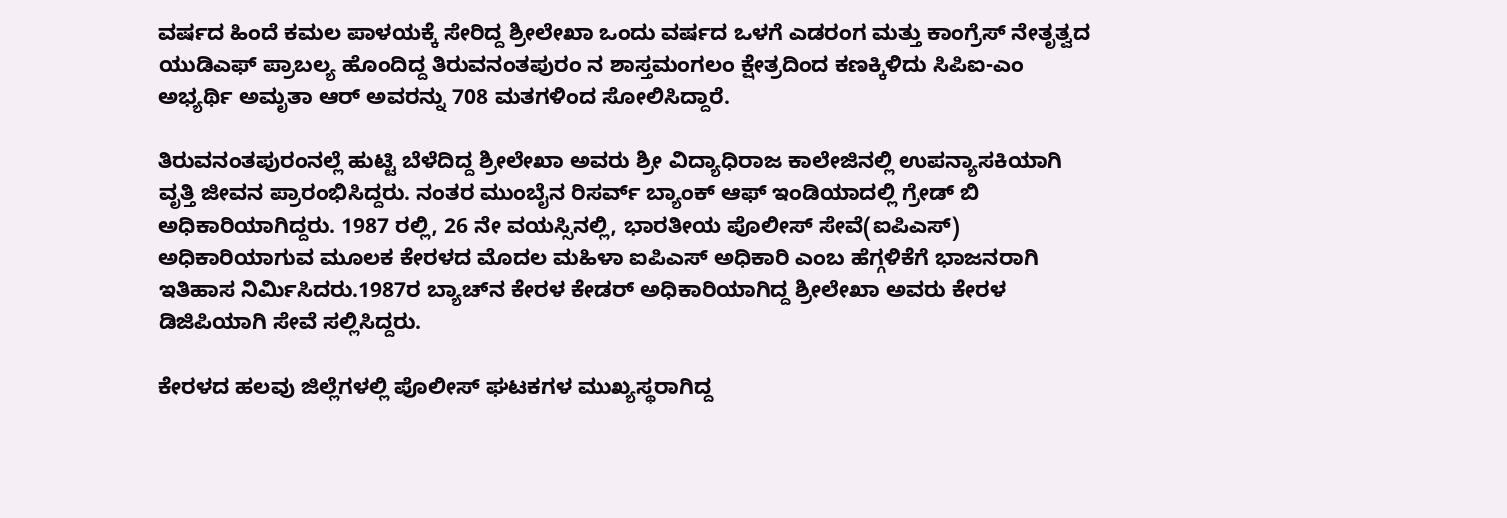ವರ್ಷದ ಹಿಂದೆ ಕಮಲ ಪಾಳಯಕ್ಕೆ ಸೇರಿದ್ದ ಶ್ರೀಲೇಖಾ ಒಂದು ವರ್ಷದ ಒಳಗೆ ಎಡರಂಗ ಮತ್ತು ಕಾಂಗ್ರೆಸ್ ನೇತೃತ್ವದ ಯುಡಿಎಫ್ ಪ್ರಾಬಲ್ಯ ಹೊಂದಿದ್ದ ತಿರುವನಂತಪುರಂ ನ ಶಾಸ್ತಮಂಗಲಂ ಕ್ಷೇತ್ರದಿಂದ ಕಣಕ್ಕಿಳಿದು ಸಿಪಿಐ-ಎಂ ಅಭ್ಯರ್ಥಿ ಅಮೃತಾ ಆರ್ ಅವರನ್ನು 708 ಮತಗಳಿಂದ ಸೋಲಿಸಿದ್ದಾರೆ.

ತಿರುವನಂತಪುರಂನಲ್ಲೆ ಹುಟ್ಟಿ ಬೆಳೆದಿದ್ದ ಶ್ರೀಲೇಖಾ ಅವರು ಶ್ರೀ ವಿದ್ಯಾಧಿರಾಜ ಕಾಲೇಜಿನಲ್ಲಿ ಉಪನ್ಯಾಸಕಿಯಾಗಿ ವೃತ್ತಿ ಜೀವನ ಪ್ರಾರಂಭಿಸಿದ್ದರು. ನಂತರ ಮುಂಬೈನ ರಿಸರ್ವ್ ಬ್ಯಾಂಕ್ ಆಫ್ ಇಂಡಿಯಾದಲ್ಲಿ ಗ್ರೇಡ್ ಬಿ ಅಧಿಕಾರಿಯಾಗಿದ್ದರು. 1987 ರಲ್ಲಿ, 26 ನೇ ವಯಸ್ಸಿನಲ್ಲಿ, ಭಾರತೀಯ ಪೊಲೀಸ್ ಸೇವೆ(ಐಪಿಎಸ್) ಅಧಿಕಾರಿಯಾಗುವ ಮೂಲಕ ಕೇರಳದ ಮೊದಲ ಮಹಿಳಾ ಐಪಿಎಸ್ ಅಧಿಕಾರಿ ಎಂಬ ಹೆಗ್ಗಳಿಕೆಗೆ ಭಾಜನರಾಗಿ ಇತಿಹಾಸ ನಿರ್ಮಿಸಿದರು.1987ರ ಬ್ಯಾಚ್‌ನ ಕೇರಳ ಕೇಡರ್ ಅಧಿಕಾರಿಯಾಗಿದ್ದ ಶ್ರೀಲೇಖಾ ಅವರು ಕೇರಳ ಡಿಜಿಪಿಯಾಗಿ ಸೇವೆ ಸಲ್ಲಿಸಿದ್ದರು.

ಕೇರಳದ ಹಲವು ಜಿಲ್ಲೆಗಳಲ್ಲಿ ಪೊಲೀಸ್ ಘಟಕಗಳ ಮುಖ್ಯಸ್ಥರಾಗಿದ್ದ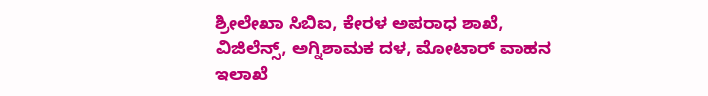ಶ್ರೀಲೇಖಾ ಸಿಬಿಐ, ಕೇರಳ ಅಪರಾಧ ಶಾಖೆ, ವಿಜಿಲೆನ್ಸ್, ಅಗ್ನಿಶಾಮಕ ದಳ, ಮೋಟಾರ್ ವಾಹನ ಇಲಾಖೆ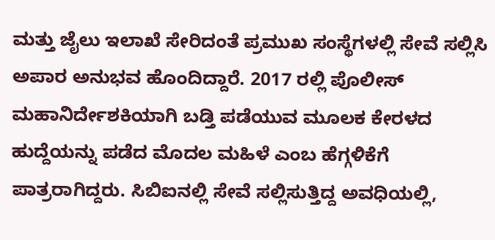ಮತ್ತು ಜೈಲು ಇಲಾಖೆ ಸೇರಿದಂತೆ ಪ್ರಮುಖ ಸಂಸ್ಥೆಗಳಲ್ಲಿ ಸೇವೆ ಸಲ್ಲಿಸಿ ಅಪಾರ ಅನುಭವ ಹೊಂದಿದ್ದಾರೆ. 2017 ರಲ್ಲಿ ಪೊಲೀಸ್ ಮಹಾನಿರ್ದೇಶಕಿಯಾಗಿ ಬಡ್ತಿ ಪಡೆಯುವ ಮೂಲಕ ಕೇರಳದ ಹುದ್ದೆಯನ್ನು ಪಡೆದ ಮೊದಲ ಮಹಿಳೆ ಎಂಬ ಹೆಗ್ಗಳಿಕೆಗೆ ಪಾತ್ರರಾಗಿದ್ದರು. ಸಿಬಿಐನಲ್ಲಿ ಸೇವೆ ಸಲ್ಲಿಸುತ್ತಿದ್ದ ಅವಧಿಯಲ್ಲಿ,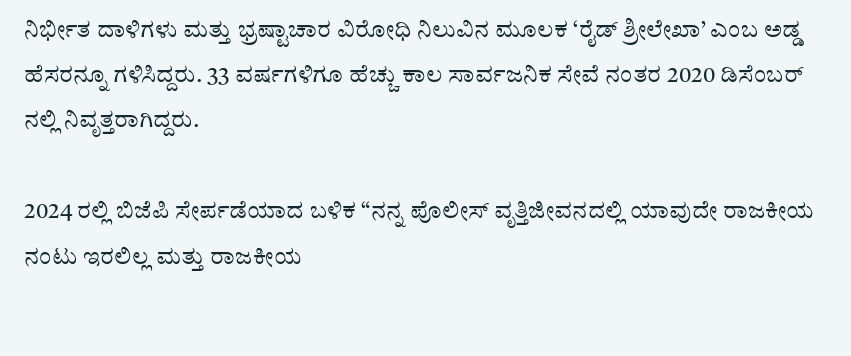ನಿರ್ಭೀತ ದಾಳಿಗಳು ಮತ್ತು ಭ್ರಷ್ಟಾಚಾರ ವಿರೋಧಿ ನಿಲುವಿನ ಮೂಲಕ ‘ರೈಡ್ ಶ್ರೀಲೇಖಾ’ ಎಂಬ ಅಡ್ಡ ಹೆಸರನ್ನೂ ಗಳಿಸಿದ್ದರು. 33 ವರ್ಷಗಳಿಗೂ ಹೆಚ್ಚು ಕಾಲ ಸಾರ್ವಜನಿಕ ಸೇವೆ ನಂತರ 2020 ಡಿಸೆಂಬರ್ ನಲ್ಲಿ ನಿವೃತ್ತರಾಗಿದ್ದರು.

2024 ರಲ್ಲಿ ಬಿಜೆಪಿ ಸೇರ್ಪಡೆಯಾದ ಬಳಿಕ “ನನ್ನ ಪೊಲೀಸ್ ವೃತ್ತಿಜೀವನದಲ್ಲಿ ಯಾವುದೇ ರಾಜಕೀಯ ನಂಟು ಇರಲಿಲ್ಲ ಮತ್ತು ರಾಜಕೀಯ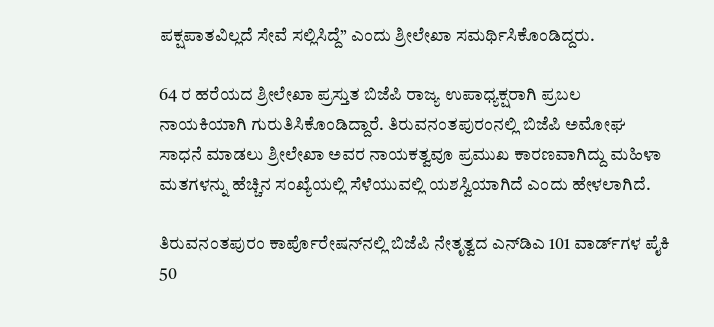ಪಕ್ಷಪಾತವಿಲ್ಲದೆ ಸೇವೆ ಸಲ್ಲಿಸಿದ್ದೆ” ಎಂದು ಶ್ರೀಲೇಖಾ ಸಮರ್ಥಿಸಿಕೊಂಡಿದ್ದರು.

64 ರ ಹರೆಯದ ಶ್ರೀಲೇಖಾ ಪ್ರಸ್ತುತ ಬಿಜೆಪಿ ರಾಜ್ಯ ಉಪಾಧ್ಯಕ್ಷರಾಗಿ ಪ್ರಬಲ ನಾಯಕಿಯಾಗಿ ಗುರುತಿಸಿಕೊಂಡಿದ್ದಾರೆ. ತಿರುವನಂತಪುರಂನಲ್ಲಿ ಬಿಜೆಪಿ ಅಮೋಘ ಸಾಧನೆ ಮಾಡಲು ಶ್ರೀಲೇಖಾ ಅವರ ನಾಯಕತ್ವವೂ ಪ್ರಮುಖ ಕಾರಣವಾಗಿದ್ದು ಮಹಿಳಾ ಮತಗಳನ್ನು ಹೆಚ್ಚಿನ ಸಂಖ್ಯೆಯಲ್ಲಿ ಸೆಳೆಯುವಲ್ಲಿ ಯಶಸ್ವಿಯಾಗಿದೆ ಎಂದು ಹೇಳಲಾಗಿದೆ.

ತಿರುವನಂತಪುರಂ ಕಾರ್ಪೊರೇಷನ್‌ನಲ್ಲಿ ಬಿಜೆಪಿ ನೇತೃತ್ವದ ಎನ್‌ಡಿಎ 101 ವಾರ್ಡ್‌ಗಳ ಪೈಕಿ 50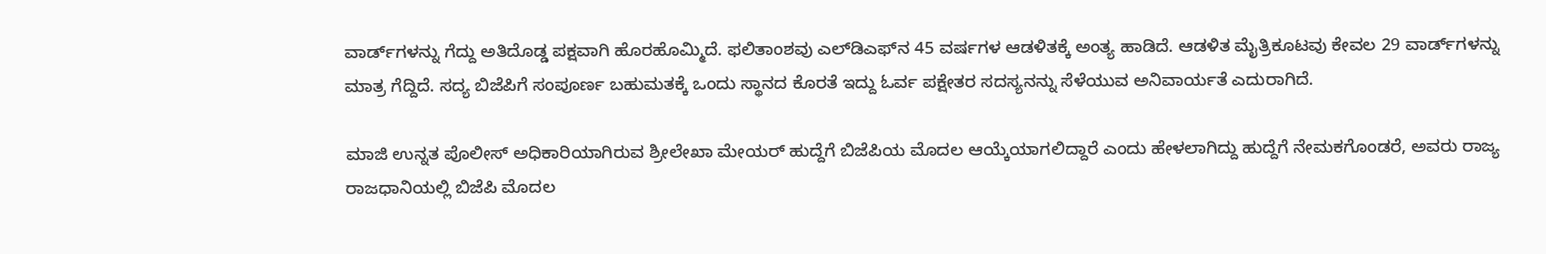ವಾರ್ಡ್‌ಗಳನ್ನು ಗೆದ್ದು ಅತಿದೊಡ್ಡ ಪಕ್ಷವಾಗಿ ಹೊರಹೊಮ್ಮಿದೆ. ಫಲಿತಾಂಶವು ಎಲ್‌ಡಿಎಫ್‌ನ 45 ವರ್ಷಗಳ ಆಡಳಿತಕ್ಕೆ ಅಂತ್ಯ ಹಾಡಿದೆ. ಆಡಳಿತ ಮೈತ್ರಿಕೂಟವು ಕೇವಲ 29 ವಾರ್ಡ್‌ಗಳನ್ನು ಮಾತ್ರ ಗೆದ್ದಿದೆ. ಸದ್ಯ ಬಿಜೆಪಿಗೆ ಸಂಪೂರ್ಣ ಬಹುಮತಕ್ಕೆ ಒಂದು ಸ್ಥಾನದ ಕೊರತೆ ಇದ್ದು ಓರ್ವ ಪಕ್ಷೇತರ ಸದಸ್ಯನನ್ನು ಸೆಳೆಯುವ ಅನಿವಾರ್ಯತೆ ಎದುರಾಗಿದೆ.

ಮಾಜಿ ಉನ್ನತ ಪೊಲೀಸ್ ಅಧಿಕಾರಿಯಾಗಿರುವ ಶ್ರೀಲೇಖಾ ಮೇಯರ್ ಹುದ್ದೆಗೆ ಬಿಜೆಪಿಯ ಮೊದಲ ಆಯ್ಕೆಯಾಗಲಿದ್ದಾರೆ ಎಂದು ಹೇಳಲಾಗಿದ್ದು ಹುದ್ದೆಗೆ ನೇಮಕಗೊಂಡರೆ, ಅವರು ರಾಜ್ಯ ರಾಜಧಾನಿಯಲ್ಲಿ ಬಿಜೆಪಿ ಮೊದಲ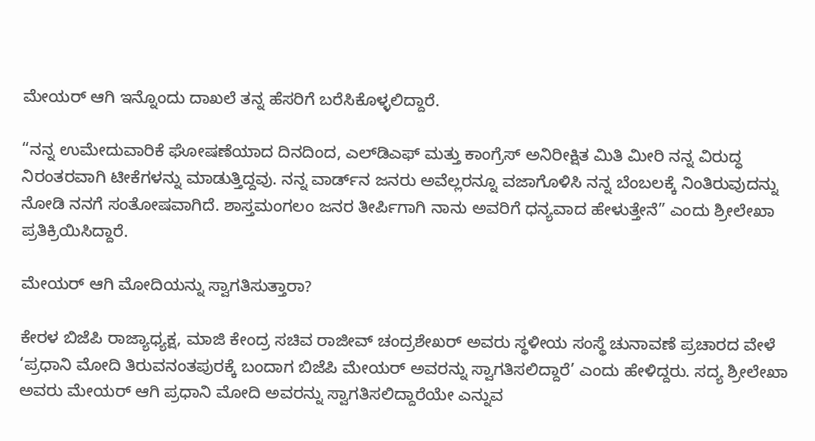ಮೇಯರ್ ಆಗಿ ಇನ್ನೊಂದು ದಾಖಲೆ ತನ್ನ ಹೆಸರಿಗೆ ಬರೆಸಿಕೊಳ್ಳಲಿದ್ದಾರೆ.

“ನನ್ನ ಉಮೇದುವಾರಿಕೆ ಘೋಷಣೆಯಾದ ದಿನದಿಂದ, ಎಲ್‌ಡಿಎಫ್ ಮತ್ತು ಕಾಂಗ್ರೆಸ್ ಅನಿರೀಕ್ಷಿತ ಮಿತಿ ಮೀರಿ ನನ್ನ ವಿರುದ್ಧ ನಿರಂತರವಾಗಿ ಟೀಕೆಗಳನ್ನು ಮಾಡುತ್ತಿದ್ದವು. ನನ್ನ ವಾರ್ಡ್‌ನ ಜನರು ಅವೆಲ್ಲರನ್ನೂ ವಜಾಗೊಳಿಸಿ ನನ್ನ ಬೆಂಬಲಕ್ಕೆ ನಿಂತಿರುವುದನ್ನು ನೋಡಿ ನನಗೆ ಸಂತೋಷವಾಗಿದೆ. ಶಾಸ್ತಮಂಗಲಂ ಜನರ ತೀರ್ಪಿಗಾಗಿ ನಾನು ಅವರಿಗೆ ಧನ್ಯವಾದ ಹೇಳುತ್ತೇನೆ” ಎಂದು ಶ್ರೀಲೇಖಾ ಪ್ರತಿಕ್ರಿಯಿಸಿದ್ದಾರೆ.

ಮೇಯರ್ ಆಗಿ ಮೋದಿಯನ್ನು ಸ್ವಾಗತಿಸುತ್ತಾರಾ?

ಕೇರಳ ಬಿಜೆಪಿ ರಾಜ್ಯಾಧ್ಯಕ್ಷ, ಮಾಜಿ ಕೇಂದ್ರ ಸಚಿವ ರಾಜೀವ್ ಚಂದ್ರಶೇಖ‌ರ್ ಅವರು ಸ್ಥಳೀಯ ಸಂಸ್ಥೆ ಚುನಾವಣೆ ಪ್ರಚಾರದ ವೇಳೆ ‘ಪ್ರಧಾನಿ ಮೋದಿ ತಿರುವನಂತಪುರಕ್ಕೆ ಬಂದಾಗ ಬಿಜೆಪಿ ಮೇಯರ್ ಅವರನ್ನು ಸ್ವಾಗತಿಸಲಿದ್ದಾರೆ’ ಎಂದು ಹೇಳಿದ್ದರು. ಸದ್ಯ ಶ್ರೀಲೇಖಾ ಅವರು ಮೇಯರ್ ಆಗಿ ಪ್ರಧಾನಿ ಮೋದಿ ಅವರನ್ನು ಸ್ವಾಗತಿಸಲಿದ್ದಾರೆಯೇ ಎನ್ನುವ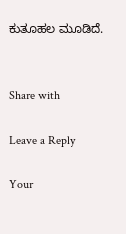ಕುತೂಹಲ ಮೂಡಿದೆ.


Share with

Leave a Reply

Your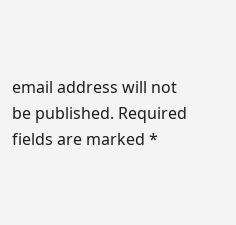email address will not be published. Required fields are marked *